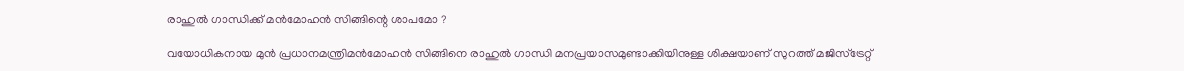രാഹുല്‍ ഗാന്ധിക്ക് മന്‍മോഹന്‍ സിങ്ങിന്റെ ശാപമോ ?

വയോധികനായ മുന്‍ പ്രധാനമന്ത്രിമന്‍മോഹന്‍ സിങ്ങിനെ രാഹുല്‍ ഗാന്ധി മനപ്രയാസമുണ്ടാക്കിയിനുള്ള ശിക്ഷയാണ് സുറത്ത് മജിസ്ട്രേറ്റ്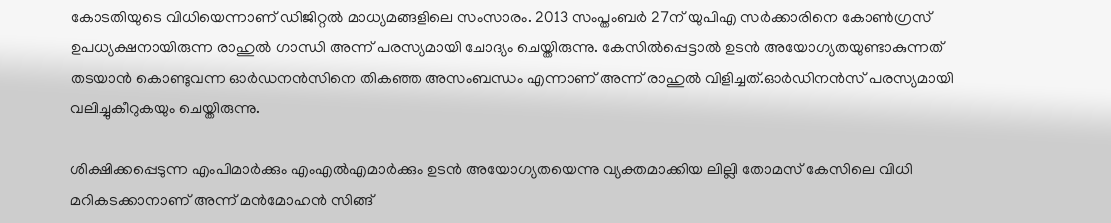കോടതിയുടെ വിധിയെന്നാണ് ഡിജിറ്റല്‍ മാധ്യമങ്ങളിലെ സംസാരം. 2013 സംപ്തംബര്‍ 27ന് യുപിഎ സര്‍ക്കാരിനെ കോണ്‍ഗ്രസ് ഉപധ്യക്ഷനായിരുന്ന രാഹുല്‍ ഗാന്ധി അന്ന് പരസ്യമായി ചോദ്യം ചെയ്തിരുന്നു. കേസില്‍പ്പെട്ടാല്‍ ഉടന്‍ അയോഗ്യതയുണ്ടാകുന്നത് തടയാന്‍ കൊണ്ടുവന്ന ഓര്‍ഡനന്‍സിനെ തികഞ്ഞ അസംബന്ധം എന്നാണ് അന്ന് രാഹുല്‍ വിളിച്ചത്.ഓര്‍ഡിനന്‍സ് പരസ്യമായി വലിച്ചുകീറുകയും ചെയ്തിരുന്നു.

ശിക്ഷിക്കപ്പെടുന്ന എംപിമാര്‍ക്കും എംഎല്‍എമാര്‍ക്കും ഉടന്‍ അയോഗ്യതയെന്നു വ്യക്തമാക്കിയ ലില്ലി തോമസ് കേസിലെ വിധി മറികടക്കാനാണ് അന്ന് മന്‍മോഹന്‍ സിങ്ങ്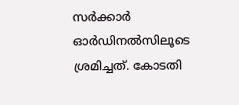സര്‍ക്കാര്‍ ഓര്‍ഡിനല്‍സിലൂടെ ശ്രമിച്ചത്. കോടതി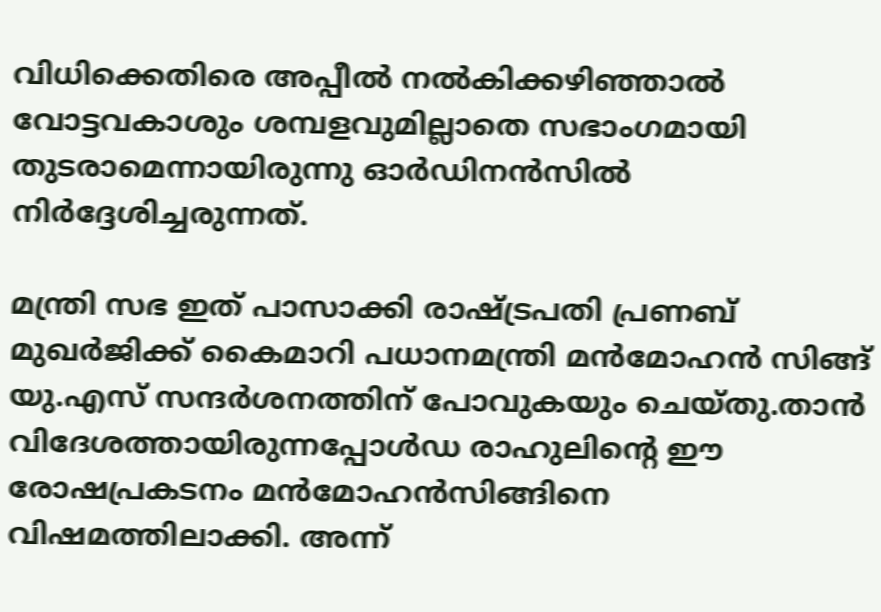വിധിക്കെതിരെ അപ്പീല്‍ നല്‍കിക്കഴിഞ്ഞാല്‍ വോട്ടവകാശും ശമ്പളവുമില്ലാതെ സഭാംഗമായി തുടരാമെന്നായിരുന്നു ഓര്‍ഡിനന്‍സില്‍ നിര്‍ദ്ദേശിച്ചരുന്നത്.

മന്ത്രി സഭ ഇത് പാസാക്കി രാഷ്ട്രപതി പ്രണബ് മുഖര്‍ജിക്ക് കൈമാറി പധാനമന്ത്രി മന്‍മോഹന്‍ സിങ്ങ് യു.എസ് സന്ദര്‍ശനത്തിന് പോവുകയും ചെയ്തു.താന്‍ വിദേശത്തായിരുന്നപ്പോള്‍ഡ രാഹുലിന്റെ ഈ രോഷപ്രകടനം മന്‍മോഹന്‍സിങ്ങിനെ വിഷമത്തിലാക്കി. അന്ന്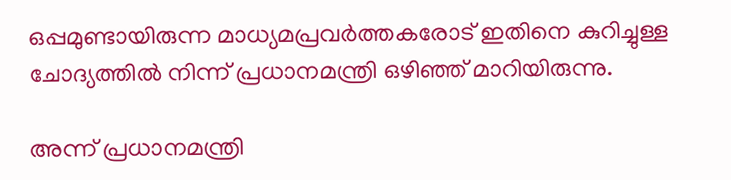ഒപ്പമുണ്ടായിരുന്ന മാധ്യമപ്രവര്‍ത്തകരോട് ഇതിനെ കുറിച്ചുള്ള ചോദ്യത്തില്‍ നിന്ന് പ്രധാനമന്ത്രി ഒഴിഞ്ഞ് മാറിയിരുന്നു.

അന്ന് പ്രധാനമന്ത്രി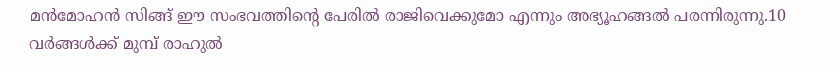മന്‍മോഹന്‍ സിങ്ങ് ഈ സംഭവത്തിന്റെ പേരില്‍ രാജിവെക്കുമോ എന്നും അഭ്യൂഹങ്ങല്‍ പരന്നിരുന്നു.10 വര്‍ങ്ങള്‍ക്ക് മുമ്പ് രാഹുല്‍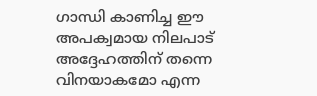ഗാന്ധി കാണിച്ച ഈ അപക്വമായ നിലപാട് അദ്ദേഹത്തിന് തന്നെ വിനയാകമോ എന്ന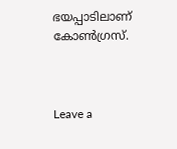ഭയപ്പാടിലാണ് കോണ്‍ഗ്രസ്.



Leave a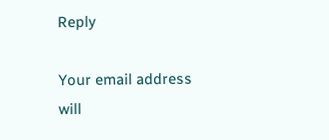Reply

Your email address will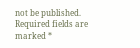not be published. Required fields are marked *